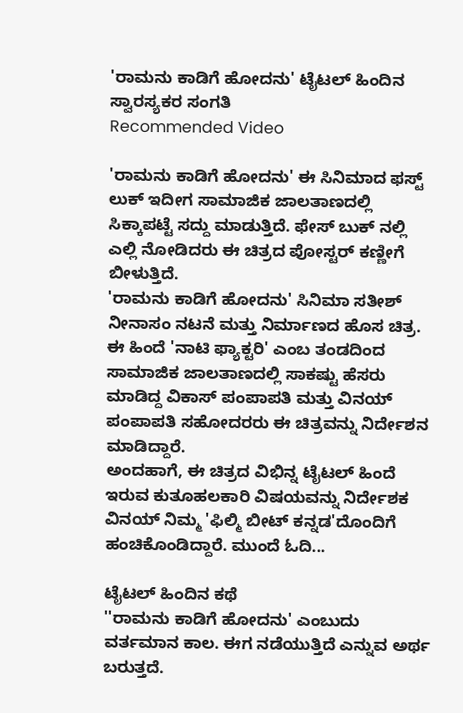'ರಾಮನು ಕಾಡಿಗೆ ಹೋದನು' ಟೈಟಲ್ ಹಿಂದಿನ ಸ್ವಾರಸ್ಯಕರ ಸಂಗತಿ
Recommended Video

'ರಾಮನು ಕಾಡಿಗೆ ಹೋದನು' ಈ ಸಿನಿಮಾದ ಫಸ್ಟ್ ಲುಕ್ ಇದೀಗ ಸಾಮಾಜಿಕ ಜಾಲತಾಣದಲ್ಲಿ ಸಿಕ್ಕಾಪಟ್ಟೆ ಸದ್ದು ಮಾಡುತ್ತಿದೆ. ಫೇಸ್ ಬುಕ್ ನಲ್ಲಿ ಎಲ್ಲಿ ನೋಡಿದರು ಈ ಚಿತ್ರದ ಪೋಸ್ಟರ್ ಕಣ್ಣೀಗೆ ಬೀಳುತ್ತಿದೆ.
'ರಾಮನು ಕಾಡಿಗೆ ಹೋದನು' ಸಿನಿಮಾ ಸತೀಶ್ ನೀನಾಸಂ ನಟನೆ ಮತ್ತು ನಿರ್ಮಾಣದ ಹೊಸ ಚಿತ್ರ. ಈ ಹಿಂದೆ 'ನಾಟಿ ಫ್ಯಾಕ್ಟರಿ' ಎಂಬ ತಂಡದಿಂದ ಸಾಮಾಜಿಕ ಜಾಲತಾಣದಲ್ಲಿ ಸಾಕಷ್ಟು ಹೆಸರು ಮಾಡಿದ್ದ ವಿಕಾಸ್ ಪಂಪಾಪತಿ ಮತ್ತು ವಿನಯ್ ಪಂಪಾಪತಿ ಸಹೋದರರು ಈ ಚಿತ್ರವನ್ನು ನಿರ್ದೇಶನ ಮಾಡಿದ್ದಾರೆ.
ಅಂದಹಾಗೆ, ಈ ಚಿತ್ರದ ವಿಭಿನ್ನ ಟೈಟಲ್ ಹಿಂದೆ ಇರುವ ಕುತೂಹಲಕಾರಿ ವಿಷಯವನ್ನು ನಿರ್ದೇಶಕ ವಿನಯ್ ನಿಮ್ಮ 'ಫಿಲ್ಮಿ ಬೀಟ್ ಕನ್ನಡ'ದೊಂದಿಗೆ ಹಂಚಿಕೊಂಡಿದ್ದಾರೆ. ಮುಂದೆ ಓದಿ...

ಟೈಟಲ್ ಹಿಂದಿನ ಕಥೆ
''ರಾಮನು ಕಾಡಿಗೆ ಹೋದನು' ಎಂಬುದು ವರ್ತಮಾನ ಕಾಲ. ಈಗ ನಡೆಯುತ್ತಿದೆ ಎನ್ನುವ ಅರ್ಥ ಬರುತ್ತದೆ.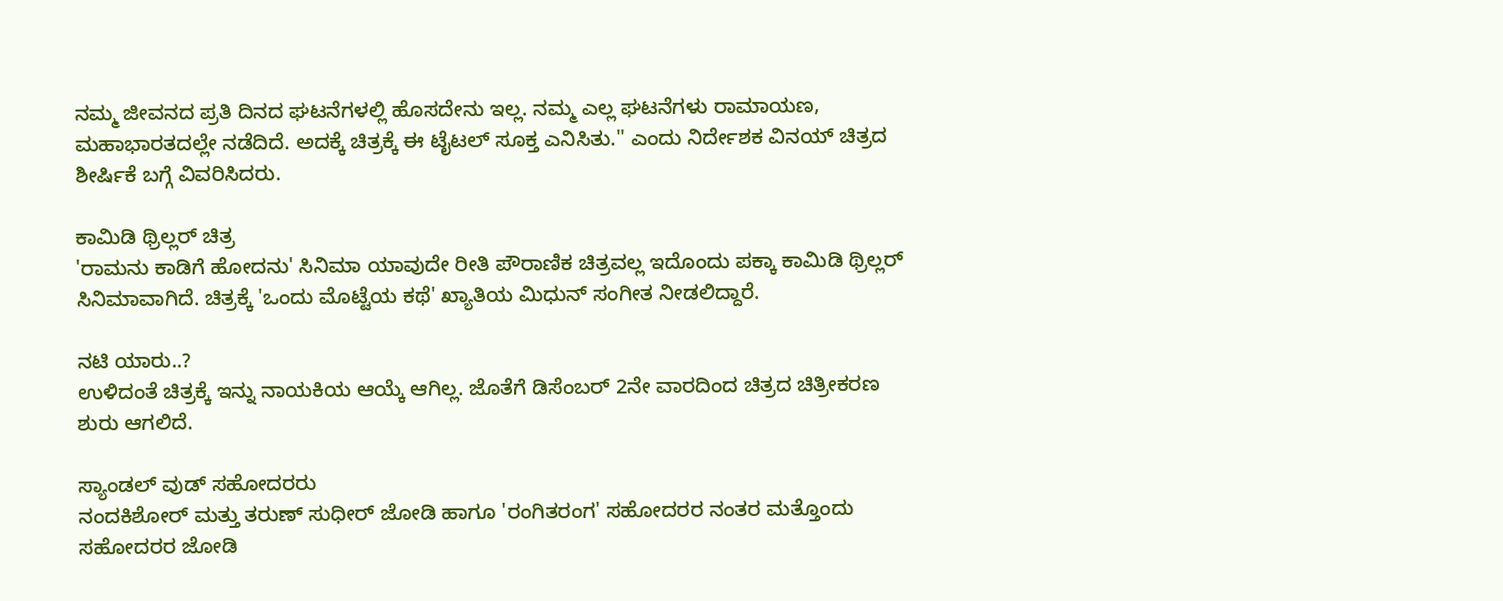ನಮ್ಮ ಜೀವನದ ಪ್ರತಿ ದಿನದ ಘಟನೆಗಳಲ್ಲಿ ಹೊಸದೇನು ಇಲ್ಲ. ನಮ್ಮ ಎಲ್ಲ ಘಟನೆಗಳು ರಾಮಾಯಣ, ಮಹಾಭಾರತದಲ್ಲೇ ನಡೆದಿದೆ. ಅದಕ್ಕೆ ಚಿತ್ರಕ್ಕೆ ಈ ಟೈಟಲ್ ಸೂಕ್ತ ಎನಿಸಿತು.'' ಎಂದು ನಿರ್ದೇಶಕ ವಿನಯ್ ಚಿತ್ರದ ಶೀರ್ಷಿಕೆ ಬಗ್ಗೆ ವಿವರಿಸಿದರು.

ಕಾಮಿಡಿ ಥ್ರಿಲ್ಲರ್ ಚಿತ್ರ
'ರಾಮನು ಕಾಡಿಗೆ ಹೋದನು' ಸಿನಿಮಾ ಯಾವುದೇ ರೀತಿ ಪೌರಾಣಿಕ ಚಿತ್ರವಲ್ಲ ಇದೊಂದು ಪಕ್ಕಾ ಕಾಮಿಡಿ ಥ್ರಿಲ್ಲರ್ ಸಿನಿಮಾವಾಗಿದೆ. ಚಿತ್ರಕ್ಕೆ 'ಒಂದು ಮೊಟ್ಟೆಯ ಕಥೆ' ಖ್ಯಾತಿಯ ಮಿಧುನ್ ಸಂಗೀತ ನೀಡಲಿದ್ದಾರೆ.

ನಟಿ ಯಾರು..?
ಉಳಿದಂತೆ ಚಿತ್ರಕ್ಕೆ ಇನ್ನು ನಾಯಕಿಯ ಆಯ್ಕೆ ಆಗಿಲ್ಲ. ಜೊತೆಗೆ ಡಿಸೆಂಬರ್ 2ನೇ ವಾರದಿಂದ ಚಿತ್ರದ ಚಿತ್ರೀಕರಣ ಶುರು ಆಗಲಿದೆ.

ಸ್ಯಾಂಡಲ್ ವುಡ್ ಸಹೋದರರು
ನಂದಕಿಶೋರ್ ಮತ್ತು ತರುಣ್ ಸುಧೀರ್ ಜೋಡಿ ಹಾಗೂ 'ರಂಗಿತರಂಗ' ಸಹೋದರರ ನಂತರ ಮತ್ತೊಂದು ಸಹೋದರರ ಜೋಡಿ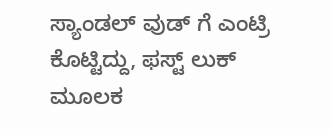ಸ್ಯಾಂಡಲ್ ವುಡ್ ಗೆ ಎಂಟ್ರಿ ಕೊಟ್ಟಿದ್ದು, ಫಸ್ಟ್ ಲುಕ್ ಮೂಲಕ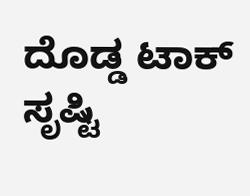ದೊಡ್ಡ ಟಾಕ್ ಸೃಷ್ಟಿ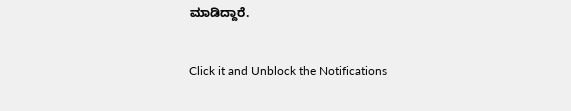ಮಾಡಿದ್ದಾರೆ.


Click it and Unblock the Notifications